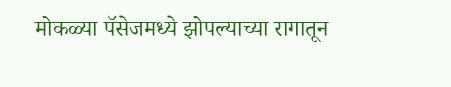मोकळ्या पॅसेजमध्ये झोपल्याच्या रागातून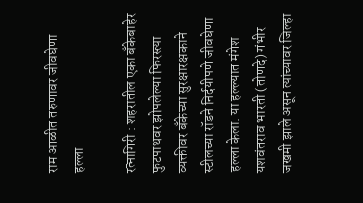राम आळीत तरुणावर जीवघेणा हल्ला

रत्नागिरी : शहरातील एका बँकेबाहेर फुटपाथवर झोपलेल्या फिरस्त्या व्यक्तीवर बँकेच्या सुरक्षारक्षकाने स्टीलच्या रॉडने निर्दयीपणे जीवघेणा हल्ला केला. या हल्ल्यात मंगेश यशवंतराव भारती (तोणदे) गंभीर जखमी झाले असून त्यांच्यावर जिल्हा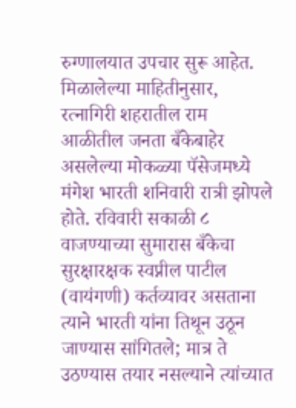रुग्णालयात उपचार सुरू आहेत.
मिळालेल्या माहितीनुसार, रत्नागिरी शहरातील राम आळीतील जनता बँकेबाहेर असलेल्या मोकळ्या पॅसेजमध्ये मंगेश भारती शनिवारी रात्री झोपले होते. रविवारी सकाळी ८ वाजण्याच्या सुमारास बँकेचा सुरक्षारक्षक स्वप्नील पाटील (वायंगणी) कर्तव्यावर असताना त्याने भारती यांना तिथून उठून जाण्यास सांगितले; मात्र ते उठण्यास तयार नसल्याने त्यांच्यात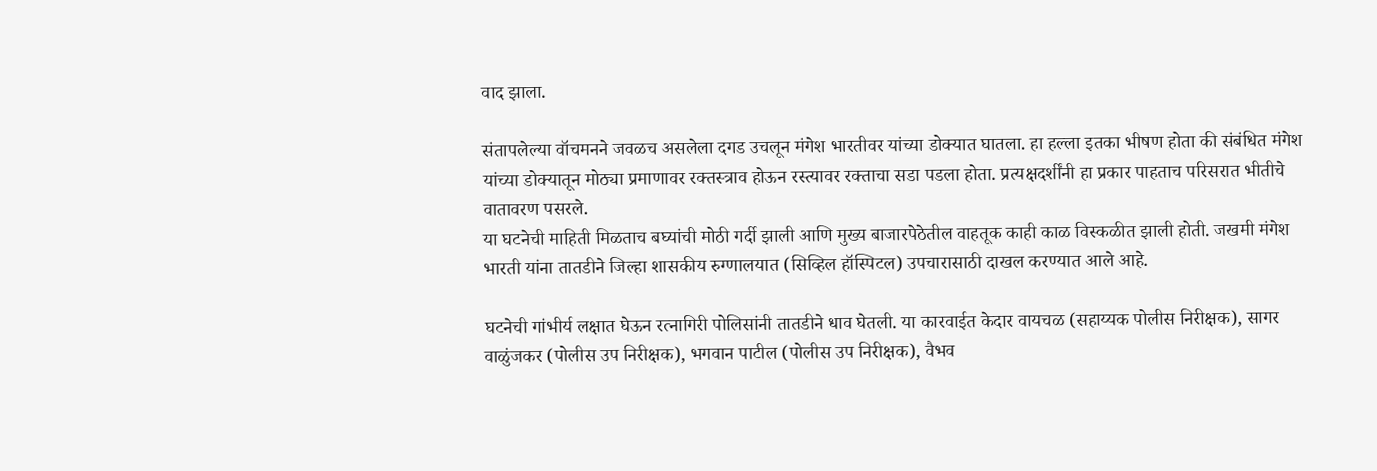वाद झाला.

संतापलेल्या वॉचमनने जवळच असलेला दगड उचलून मंगेश भारतीवर यांच्या डोक्यात घातला. हा हल्ला इतका भीषण होता की संबंधित मंगेश यांच्या डोक्यातून मोठ्या प्रमाणावर रक्तस्त्राव होऊन रस्त्यावर रक्ताचा सडा पडला होता. प्रत्यक्षदर्शींनी हा प्रकार पाहताच परिसरात भीतीचे वातावरण पसरले.
या घटनेची माहिती मिळताच बघ्यांची मोठी गर्दी झाली आणि मुख्य बाजारपेठेतील वाहतूक काही काळ विस्कळीत झाली होती. जखमी मंगेश भारती यांना तातडीने जिल्हा शासकीय रुग्णालयात (सिव्हिल हॉस्पिटल) उपचारासाठी दाखल करण्यात आले आहे.

घटनेची गांभीर्य लक्षात घेऊन रत्नागिरी पोलिसांनी तातडीने धाव घेतली. या कारवाईत केदार वायचळ (सहाय्यक पोलीस निरीक्षक), सागर वाळुंजकर (पोलीस उप निरीक्षक), भगवान पाटील (पोलीस उप निरीक्षक), वैभव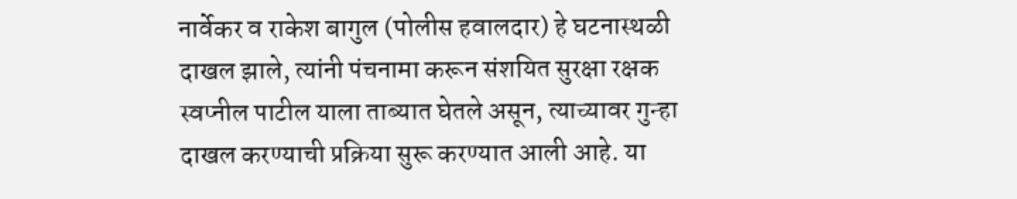नार्वेकर व राकेश बागुल (पोलीस हवालदार) हे घटनास्थळी दाखल झाले, त्यांनी पंचनामा करून संशयित सुरक्षा रक्षक स्वप्नील पाटील याला ताब्यात घेतले असून, त्याच्यावर गुन्हा दाखल करण्याची प्रक्रिया सुरू करण्यात आली आहे. या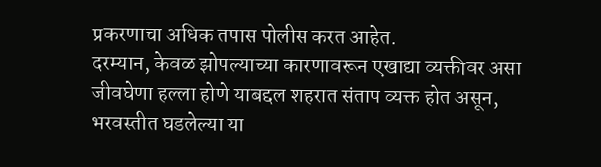प्रकरणाचा अधिक तपास पोलीस करत आहेत.
दरम्यान, केवळ झोपल्याच्या कारणावरून एखाद्या व्यक्तीवर असा जीवघेणा हल्ला होणे याबद्दल शहरात संताप व्यक्त होत असून, भरवस्तीत घडलेल्या या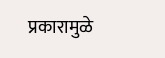प्रकारामुळे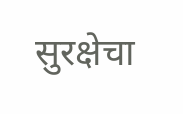सुरक्षेचा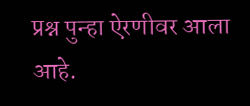प्रश्न पुन्हा ऐरणीवर आला आहे.